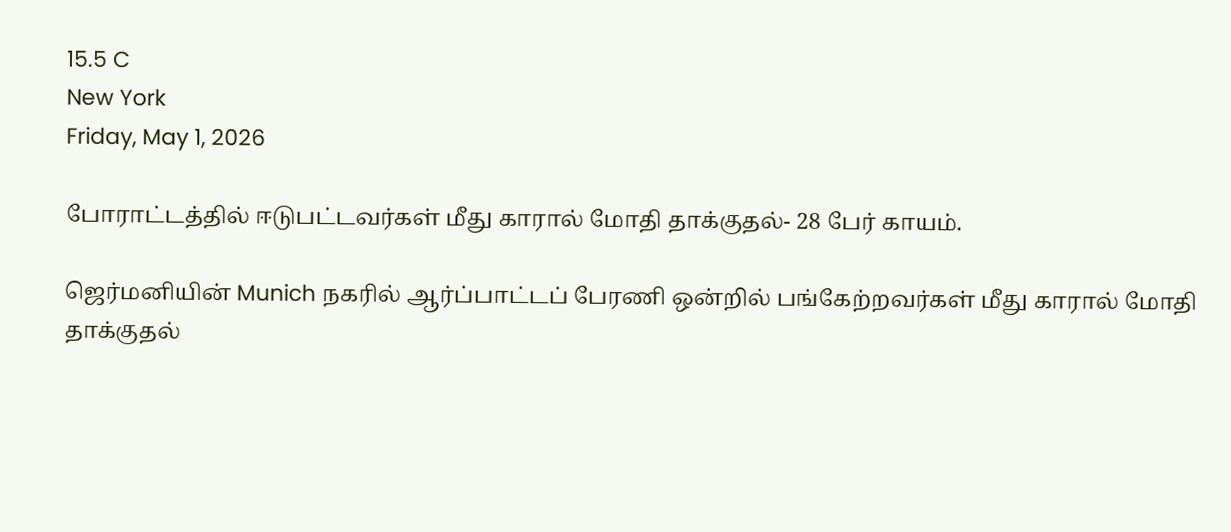15.5 C
New York
Friday, May 1, 2026

போராட்டத்தில் ஈடுபட்டவர்கள் மீது காரால் மோதி தாக்குதல்- 28 பேர் காயம்.

ஜெர்மனியின் Munich நகரில் ஆர்ப்பாட்டப் பேரணி ஒன்றில் பங்கேற்றவர்கள் மீது காரால் மோதி தாக்குதல்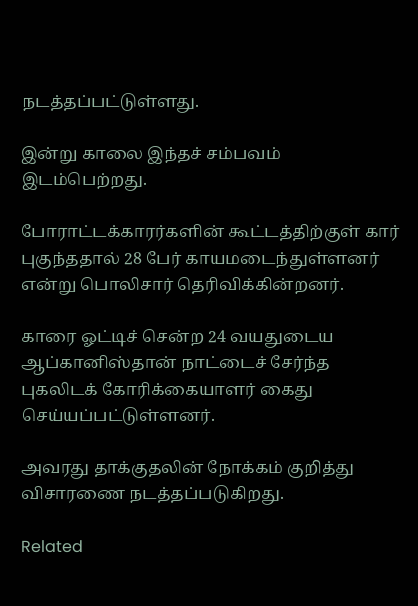நடத்தப்பட்டுள்ளது.

இன்று காலை இந்தச் சம்பவம் இடம்பெற்றது.

போராட்டக்காரர்களின் கூட்டத்திற்குள் கார் புகுந்ததால் 28 பேர் காயமடைந்துள்ளனர் என்று பொலிசார் தெரிவிக்கின்றனர்.

காரை ஓட்டிச் சென்ற 24 வயதுடைய ஆப்கானிஸ்தான் நாட்டைச் சேர்ந்த புகலிடக் கோரிக்கையாளர் கைது செய்யப்பட்டுள்ளனர்.

அவரது தாக்குதலின் நோக்கம் குறித்து விசாரணை நடத்தப்படுகிறது.

Related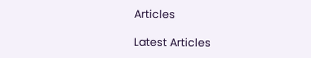Articles

Latest Articles